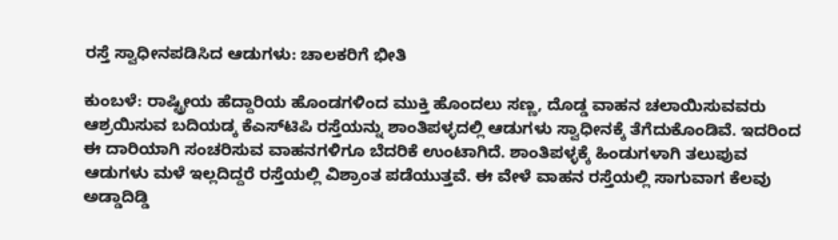ರಸ್ತೆ ಸ್ವಾಧೀನಪಡಿಸಿದ ಆಡುಗಳು: ಚಾಲಕರಿಗೆ ಭೀತಿ

ಕುಂಬಳೆ: ರಾಷ್ಟ್ರೀಯ ಹೆದ್ದಾರಿಯ ಹೊಂಡಗಳಿಂದ ಮುಕ್ತಿ ಹೊಂದಲು ಸಣ್ಣ, ದೊಡ್ಡ ವಾಹನ ಚಲಾಯಿಸುವವರು ಆಶ್ರಯಿಸುವ ಬದಿಯಡ್ಕ ಕೆಎಸ್‌ಟಿಪಿ ರಸ್ತೆಯನ್ನು ಶಾಂತಿಪಳ್ಳದಲ್ಲಿ ಆಡುಗಳು ಸ್ವಾಧೀನಕ್ಕೆ ತೆಗೆದುಕೊಂಡಿವೆ. ಇದರಿಂದ ಈ ದಾರಿಯಾಗಿ ಸಂಚರಿಸುವ ವಾಹನಗಳಿಗೂ ಬೆದರಿಕೆ ಉಂಟಾಗಿದೆ. ಶಾಂತಿಪಳ್ಳಕ್ಕೆ ಹಿಂಡುಗಳಾಗಿ ತಲುಪುವ ಆಡುಗಳು ಮಳೆ ಇಲ್ಲದಿದ್ದರೆ ರಸ್ತೆಯಲ್ಲಿ ವಿಶ್ರಾಂತ ಪಡೆಯುತ್ತವೆ. ಈ ವೇಳೆ ವಾಹನ ರಸ್ತೆಯಲ್ಲಿ ಸಾಗುವಾಗ ಕೆಲವು ಅಡ್ಡಾದಿಡ್ಡಿ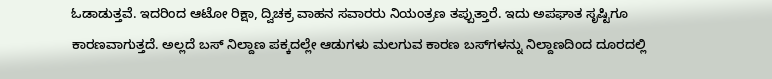ಓಡಾಡುತ್ತವೆ. ಇದರಿಂದ ಆಟೋ ರಿಕ್ಷಾ, ದ್ವಿಚಕ್ರ ವಾಹನ ಸವಾರರು ನಿಯಂತ್ರಣ ತಪ್ಪುತ್ತಾರೆ. ಇದು ಅಪಘಾತ ಸೃಷ್ಟಿಗೂ ಕಾರಣವಾಗುತ್ತದೆ. ಅಲ್ಲದೆ ಬಸ್ ನಿಲ್ದಾಣ ಪಕ್ಕದಲ್ಲೇ ಆಡುಗಳು ಮಲಗುವ ಕಾರಣ ಬಸ್‌ಗಳನ್ನು ನಿಲ್ದಾಣದಿಂದ ದೂರದಲ್ಲಿ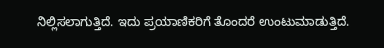ನಿಲ್ಲಿಸಲಾಗುತ್ತಿದೆ. ಇದು ಪ್ರಯಾಣಿಕರಿಗೆ ತೊಂದರೆ ಉಂಟುಮಾಡುತ್ತಿದೆ.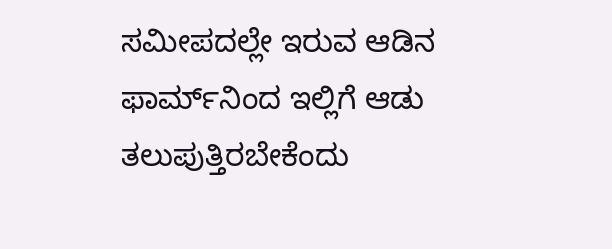ಸಮೀಪದಲ್ಲೇ ಇರುವ ಆಡಿನ ಫಾರ್ಮ್‌ನಿಂದ ಇಲ್ಲಿಗೆ ಆಡು ತಲುಪುತ್ತಿರಬೇಕೆಂದು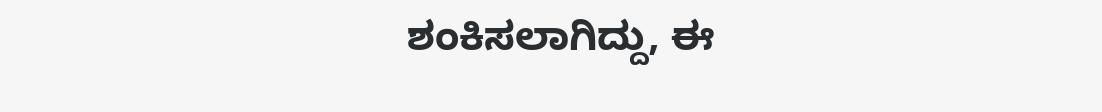ಶಂಕಿಸಲಾಗಿದ್ದು, ಈ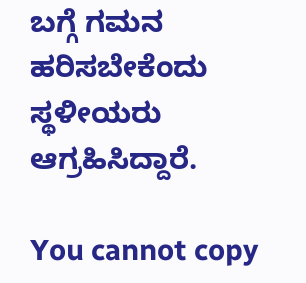ಬಗ್ಗೆ ಗಮನ ಹರಿಸಬೇಕೆಂದು ಸ್ಥಳೀಯರು ಆಗ್ರಹಿಸಿದ್ದಾರೆ.

You cannot copy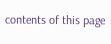contents of this page